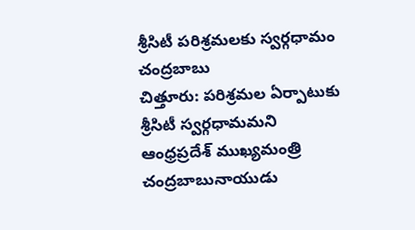శ్రీసిటీ పరిశ్రమలకు స్వర్గధామం
చంద్రబాబు
చిత్తూరు: పరిశ్రమల ఏర్పాటుకు శ్రీసిటీ స్వర్గధామమని ఆంధ్రప్రదేశ్ ముఖ్యమంత్రి చంద్రబాబునాయుడు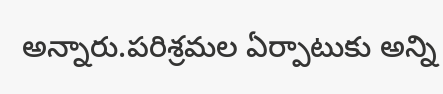అన్నారు.పరిశ్రమల ఏర్పాటుకు అన్ని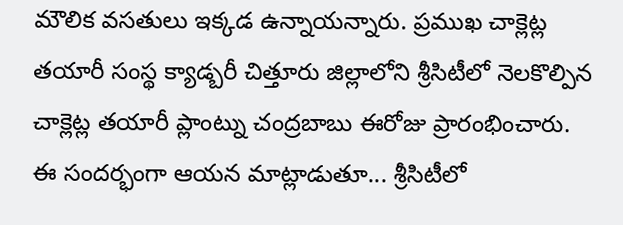మౌలిక వసతులు ఇక్కడ ఉన్నాయన్నారు. ప్రముఖ చాక్లెట్ల తయారీ సంస్థ క్యాడ్బరీ చిత్తూరు జిల్లాలోని శ్రీసిటీలో నెలకొల్పిన చాక్లెట్ల తయారీ ప్లాంట్ను చంద్రబాబు ఈరోజు ప్రారంభించారు. ఈ సందర్భంగా ఆయన మాట్లాడుతూ... శ్రీసిటీలో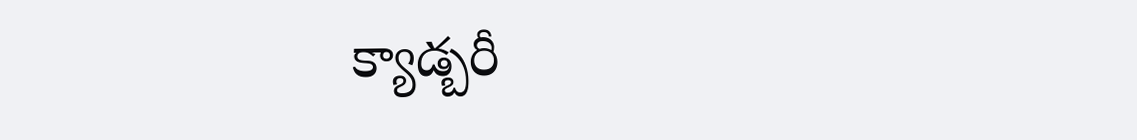క్యాడ్బరీ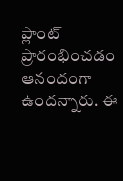ప్లాంట్ ప్రారంభించడం ఆనందంగా ఉందన్నారు. ఈ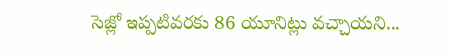సెజ్లో ఇప్పటివరకు 86 యూనిట్లు వచ్చాయని...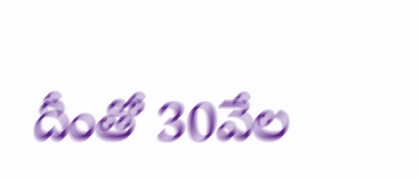దీంతో 30వేల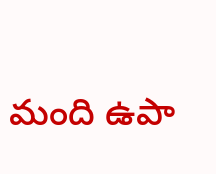మంది ఉపా